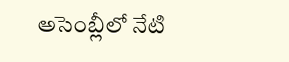అసెంబ్లీలో నేటి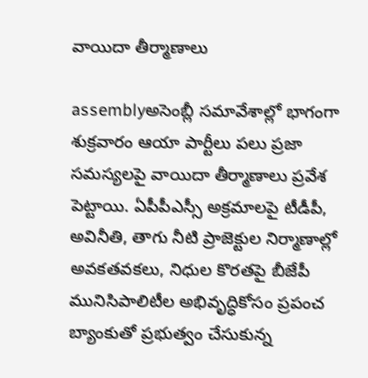వాయిదా తీర్మాణాలు

assemblyఅసెంబ్లీ సమావేశాల్లో భాగంగా శుక్రవారం ఆయా పార్టీలు పలు ప్రజా సమస్యలపై వాయిదా తీర్మాణాలు ప్రవేశ పెట్టాయి. ఏపీపీఎస్సీ అక్రమాలపై టీడీపీ, అవినీతి, తాగు నీటి ప్రాజెక్టుల నిర్మాణాల్లో అవకతవకలు, నిధుల కొరతపై బీజేపీ మునిసిపాలిటీల అభివృద్ధికోసం ప్రపంచ బ్యాంకుతో ప్రభుత్వం చేసుకున్న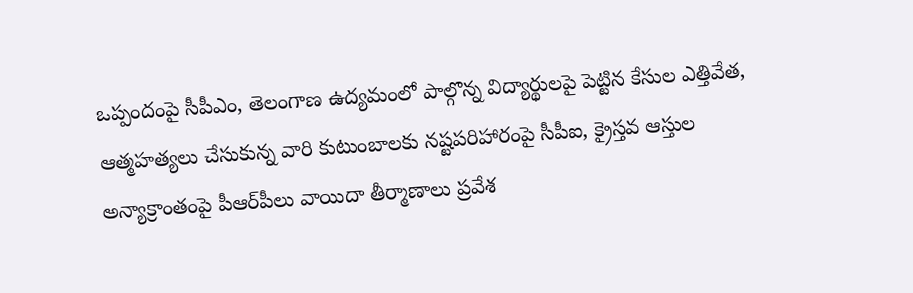ఒప్పందంపై సీపీఎం, తెలంగాణ ఉద్యమంలో పాల్గొన్న విద్యార్థులపై పెట్టిన కేసుల ఎత్తివేత, ఆత్మహత్యలు చేసుకున్న వారి కుటుంబాలకు నష్టపరిహారంపై సీపీఐ, క్రైస్తవ ఆస్తుల అన్యాక్రాంతంపై పీఆర్‌పీలు వాయిదా తీర్మాణాలు ప్రవేశ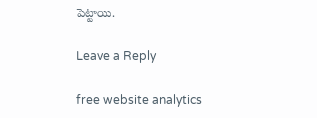పెట్టాయి.

Leave a Reply

free website analytics